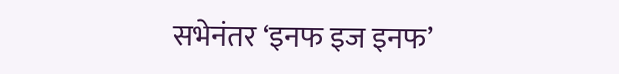सभेनंतर ‘इनफ इज इनफ’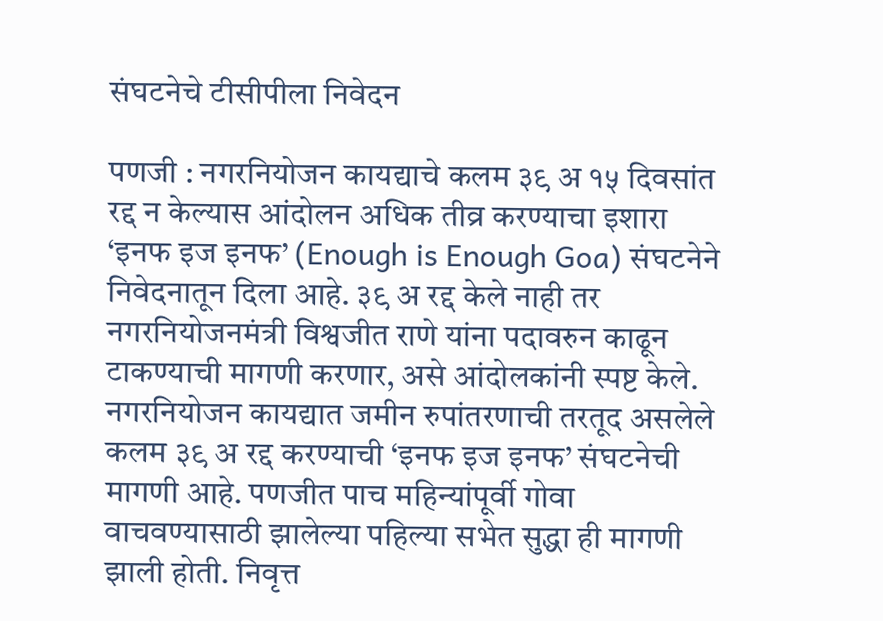संघटनेचे टीसीपीला निवेदन

पणजी : नगरनियोजन कायद्याचे कलम ३९ अ १५ दिवसांत रद्द न केल्यास आंदोलन अधिक तीव्र करण्याचा इशारा ‘इनफ इज इनफ’ (Enough is Enough Goa) संघटनेने निवेदनातून दिला आहे. ३९ अ रद्द केले नाही तर नगरनियोजनमंत्री विश्वजीत राणे यांना पदावरुन काढून टाकण्याची मागणी करणार, असे आंदोलकांनी स्पष्ट केले.
नगरनियोजन कायद्यात जमीन रुपांतरणाची तरतूद असलेले कलम ३९ अ रद्द करण्याची ‘इनफ इज इनफ’ संघटनेची मागणी आहे. पणजीत पाच महिन्यांपूर्वी गोवा वाचवण्यासाठी झालेल्या पहिल्या सभेत सुद्धा ही मागणी झाली होती. निवृत्त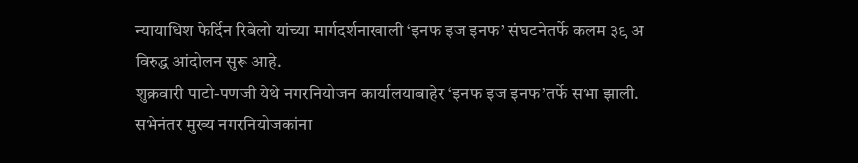न्यायाधिश फेर्दिन रिबेलो यांच्या मार्गदर्शनाखाली ‘इनफ इज इनफ’ संघटनेतर्फे कलम ३९ अ विरुद्ध आंदोलन सुरू आहे.
शुक्रवारी पाटो-पणजी येथे नगरनियोजन कार्यालयाबाहेर ‘इनफ इज इनफ’तर्फे सभा झाली. सभेनंतर मुख्य नगरनियोजकांना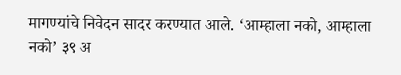मागण्यांचे निवेदन सादर करण्यात आले. ‘आम्हाला नको, आम्हाला नको’ ३९ अ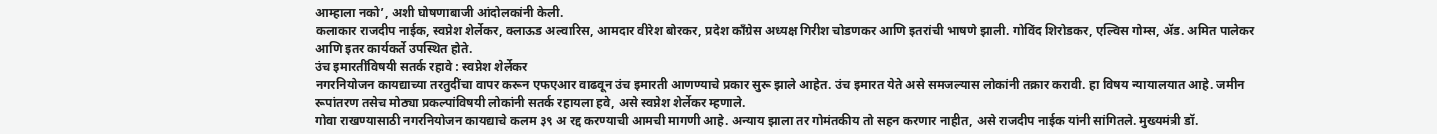आम्हाला नको’, अशी घोषणाबाजी आंदोलकांनी केली.
कलाकार राजदीप नाईक, स्वप्नेश शेर्लेकर, क्लाऊड अल्वारिस, आमदार वीरेश बोरकर, प्रदेश कॉंग्रेस अध्यक्ष गिरीश चोडणकर आणि इतरांची भाषणे झाली. गोविंद शिरोडकर, एल्विस गोम्स, ॲड. अमित पालेकर आणि इतर कार्यकर्ते उपस्थित होते.
उंच इमारतींविषयी सतर्क रहावे : स्वप्नेश शेर्लेकर
नगरनियोजन कायद्याच्या तरतुदींचा वापर करून एफएआर वाढवून उंच इमारती आणण्याचे प्रकार सुरू झाले आहेत. उंच इमारत येते असे समजल्यास लोकांनी तक्रार करावी. हा विषय न्यायालयात आहे. जमीन रूपांतरण तसेच मोठ्या प्रकल्पांविषयी लोकांनी सतर्क रहायला हवे, असे स्वप्नेश शेर्लेकर म्हणाले.
गोवा राखण्यासाठी नगरनियोजन कायद्याचे कलम ३९ अ रद्द करण्याची आमची मागणी आहे. अन्याय झाला तर गोमंतकीय तो सहन करणार नाहीत, असे राजदीप नाईक यांनी सांगितले. मुख्यमंत्री डॉ.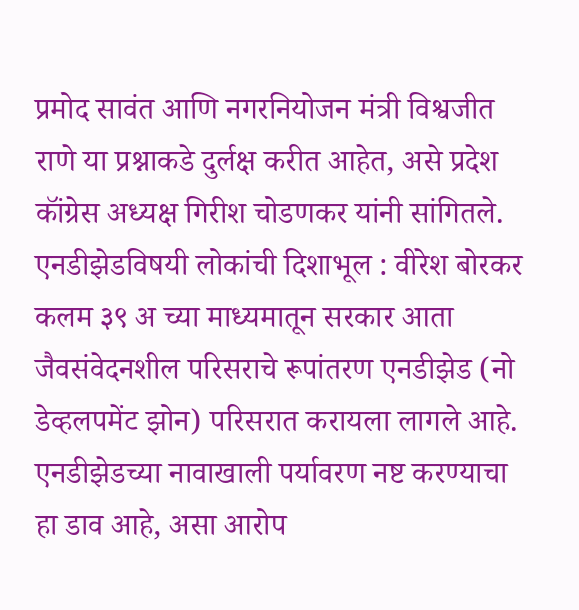प्रमोद सावंत आणि नगरनियोजन मंत्री विश्वजीत राणे या प्रश्नाकडे दुर्लक्ष करीत आहेत, असे प्रदेश कॉंग्रेस अध्यक्ष गिरीश चोडणकर यांनी सांगितले.
एनडीझेडविषयी लोकांची दिशाभूल : वीरेश बोरकर
कलम ३९ अ च्या माध्यमातून सरकार आता जैवसंवेदनशील परिसराचे रूपांतरण एनडीझेड (नो डेव्हलपमेंट झोन) परिसरात करायला लागले आहे. एनडीझेडच्या नावाखाली पर्यावरण नष्ट करण्याचा हा डाव आहे, असा आरोप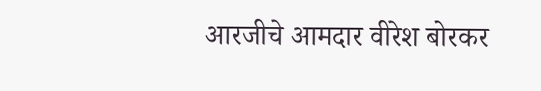आरजीचे आमदार वीरेश बोरकर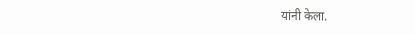यांनी केला.